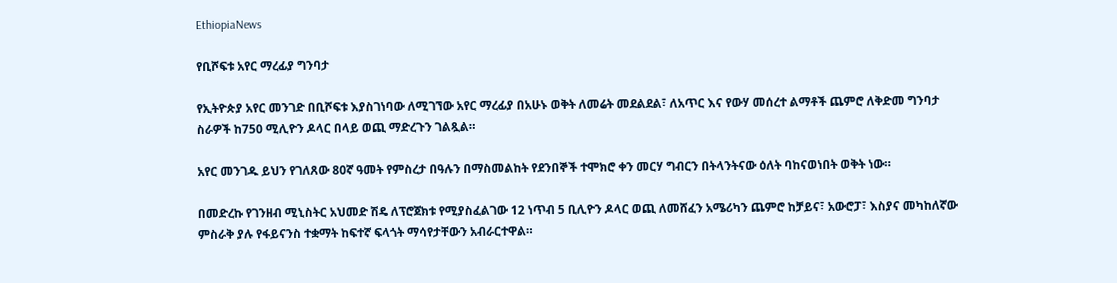EthiopiaNews

የቢሾፍቱ አየር ማረፊያ ግንባታ

የኢትዮጵያ አየር መንገድ በቢሾፍቱ እያስገነባው ለሚገኘው አየር ማረፊያ በአሁኑ ወቅት ለመሬት መደልደል፣ ለአጥር እና የውሃ መሰረተ ልማቶች ጨምሮ ለቅድመ ግንባታ ስራዎች ከ750 ሚሊዮን ዶላር በላይ ወጪ ማድረጉን ገልጿል።

አየር መንገዱ ይህን የገለጸው 80ኛ ዓመት የምስረታ በዓሉን በማስመልከት የደንበኞች ተሞክሮ ቀን መርሃ ግብርን በትላንትናው ዕለት ባከናወነበት ወቅት ነው።

በመድረኩ የገንዘብ ሚኒስትር አህመድ ሽዴ ለፕሮጀክቱ የሚያስፈልገው 12 ነጥብ 5 ቢሊዮን ዶላር ወጪ ለመሸፈን አሜሪካን ጨምሮ ከቻይና፣ አውሮፓ፣ እስያና መካከለኛው ምስራቅ ያሉ የፋይናንስ ተቋማት ከፍተኛ ፍላጎት ማሳየታቸውን አብራርተዋል።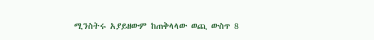ሚንስትሩ አያይዘውም ከጠቅላላው ወጪ ውስጥ 8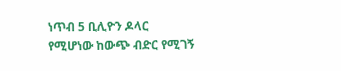ነጥብ 5 ቢሊዮን ዶላር የሚሆነው ከውጭ ብድር የሚገኝ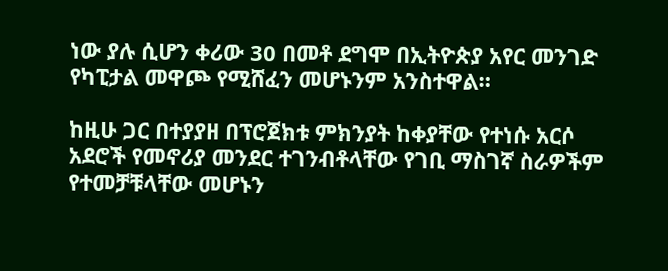ነው ያሉ ሲሆን ቀሪው 30 በመቶ ደግሞ በኢትዮጵያ አየር መንገድ የካፒታል መዋጮ የሚሸፈን መሆኑንም አንስተዋል።

ከዚሁ ጋር በተያያዘ በፕሮጀክቱ ምክንያት ከቀያቸው የተነሱ አርሶ አደሮች የመኖሪያ መንደር ተገንብቶላቸው የገቢ ማስገኛ ስራዎችም የተመቻቹላቸው መሆኑን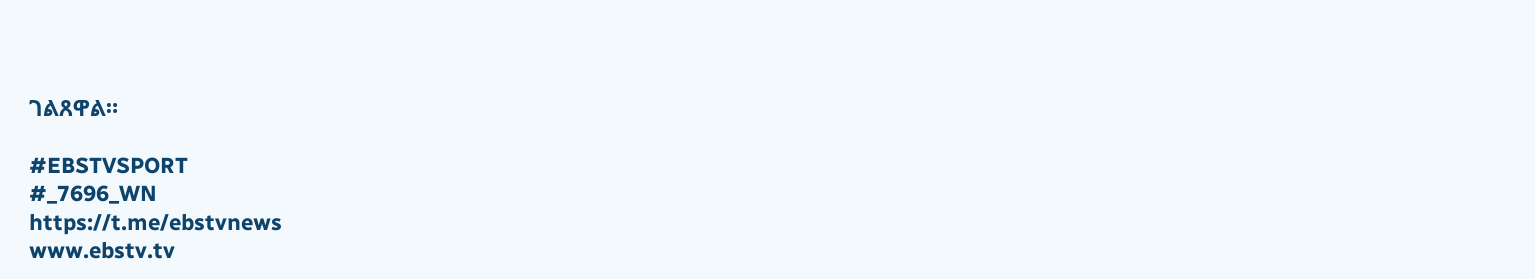ገልጸዋል።

#EBSTVSPORT
#_7696_WN
https://t.me/ebstvnews
www.ebstv.tv